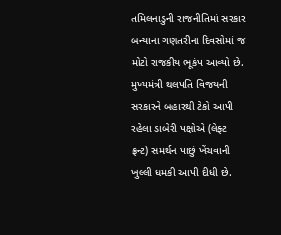તમિલનાડુની રાજનીતિમાં સરકાર બન્યાના ગણતરીના દિવસોમાં જ મોટો રાજકીય ભૂકંપ આવ્યો છે. મુખ્યમંત્રી થલપતિ વિજયની સરકારને બહારથી ટેકો આપી રહેલા ડાબેરી પક્ષોએ (લેફ્ટ ફ્રન્ટ) સમર્થન પાછું ખેંચવાની ખુલ્લી ધમકી આપી દીધી છે.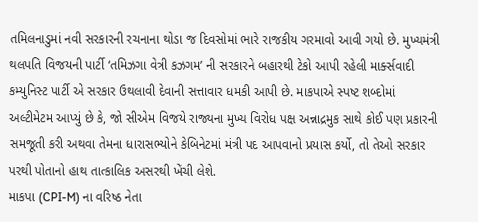તમિલનાડુમાં નવી સરકારની રચનાના થોડા જ દિવસોમાં ભારે રાજકીય ગરમાવો આવી ગયો છે. મુખ્યમંત્રી થલપતિ વિજયની પાર્ટી ‘તમિઝગા વેત્રી કઝગમ’ ની સરકારને બહારથી ટેકો આપી રહેલી માર્ક્સવાદી કમ્યુનિસ્ટ પાર્ટી એ સરકાર ઉથલાવી દેવાની સત્તાવાર ધમકી આપી છે. માકપાએ સ્પષ્ટ શબ્દોમાં અલ્ટીમેટમ આપ્યું છે કે, જો સીએમ વિજયે રાજ્યના મુખ્ય વિરોધ પક્ષ અન્નાદ્રમુક સાથે કોઈ પણ પ્રકારની સમજૂતી કરી અથવા તેમના ધારાસભ્યોને કેબિનેટમાં મંત્રી પદ આપવાનો પ્રયાસ કર્યો, તો તેઓ સરકાર પરથી પોતાનો હાથ તાત્કાલિક અસરથી ખેંચી લેશે.
માકપા (CPI-M) ના વરિષ્ઠ નેતા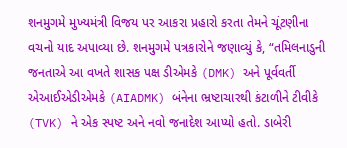શનમુગમે મુખ્યમંત્રી વિજય પર આકરા પ્રહારો કરતા તેમને ચૂંટણીના વચનો યાદ અપાવ્યા છે. શનમુગમે પત્રકારોને જણાવ્યું કે, “તમિલનાડુની જનતાએ આ વખતે શાસક પક્ષ ડીએમકે (DMK) અને પૂર્વવર્તી એઆઈએડીએમકે (AIADMK) બંનેના ભ્રષ્ટાચારથી કંટાળીને ટીવીકે (TVK) ને એક સ્પષ્ટ અને નવો જનાદેશ આપ્યો હતો. ડાબેરી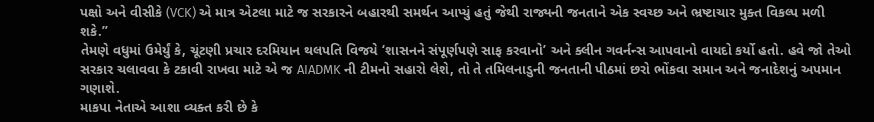પક્ષો અને વીસીકે (VCK) એ માત્ર એટલા માટે જ સરકારને બહારથી સમર્થન આપ્યું હતું જેથી રાજ્યની જનતાને એક સ્વચ્છ અને ભ્રષ્ટાચાર મુક્ત વિકલ્પ મળી શકે.”
તેમણે વધુમાં ઉમેર્યું કે, ચૂંટણી પ્રચાર દરમિયાન થલપતિ વિજયે ‘શાસનને સંપૂર્ણપણે સાફ કરવાનો’ અને ક્લીન ગવર્નન્સ આપવાનો વાયદો કર્યો હતો. હવે જો તેઓ સરકાર ચલાવવા કે ટકાવી રાખવા માટે એ જ AIADMK ની ટીમનો સહારો લેશે, તો તે તમિલનાડુની જનતાની પીઠમાં છરો ભોંકવા સમાન અને જનાદેશનું અપમાન ગણાશે.
માકપા નેતાએ આશા વ્યક્ત કરી છે કે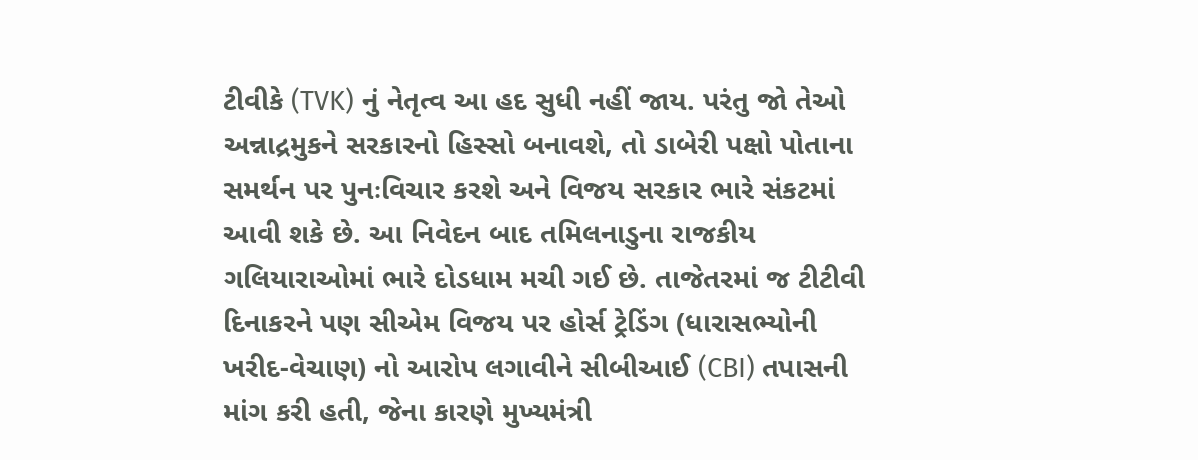ટીવીકે (TVK) નું નેતૃત્વ આ હદ સુધી નહીં જાય. પરંતુ જો તેઓ અન્નાદ્રમુકને સરકારનો હિસ્સો બનાવશે, તો ડાબેરી પક્ષો પોતાના સમર્થન પર પુનઃવિચાર કરશે અને વિજય સરકાર ભારે સંકટમાં આવી શકે છે. આ નિવેદન બાદ તમિલનાડુના રાજકીય ગલિયારાઓમાં ભારે દોડધામ મચી ગઈ છે. તાજેતરમાં જ ટીટીવી દિનાકરને પણ સીએમ વિજય પર હોર્સ ટ્રેડિંગ (ધારાસભ્યોની ખરીદ-વેચાણ) નો આરોપ લગાવીને સીબીઆઈ (CBI) તપાસની માંગ કરી હતી, જેના કારણે મુખ્યમંત્રી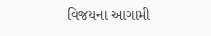વિજયના આગામી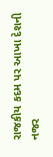રાજકીય કદમ પર આખા દેશની નજર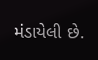મંડાયેલી છે.